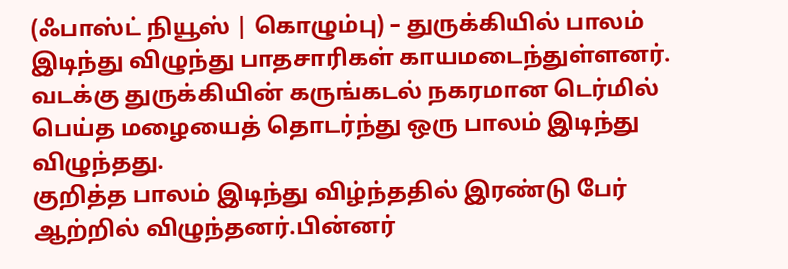(ஃபாஸ்ட் நியூஸ் | கொழும்பு) – துருக்கியில் பாலம் இடிந்து விழுந்து பாதசாரிகள் காயமடைந்துள்ளனர்.
வடக்கு துருக்கியின் கருங்கடல் நகரமான டெர்மில் பெய்த மழையைத் தொடர்ந்து ஒரு பாலம் இடிந்து விழுந்தது.
குறித்த பாலம் இடிந்து விழ்ந்ததில் இரண்டு பேர் ஆற்றில் விழுந்தனர்.பின்னர்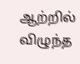ஆற்றில் விழுந்த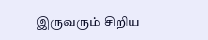இருவரும் சிறிய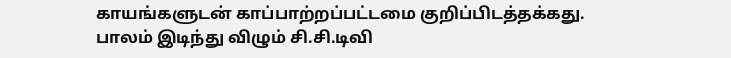காயங்களுடன் காப்பாற்றப்பட்டமை குறிப்பிடத்தக்கது.
பாலம் இடிந்து விழும் சி.சி.டிவி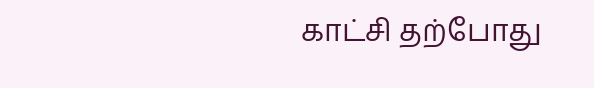காட்சி தற்போது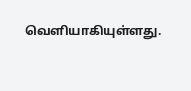வெளியாகியுள்ளது.